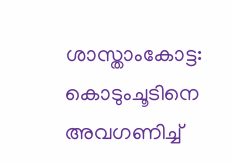ശാസ്താംകോട്ട: കൊടുംചൂടിനെ അവഗണിച്ച്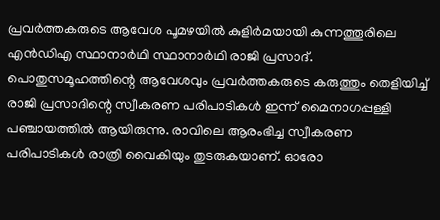പ്രവർത്തകരുടെ ആവേശ പൂമഴയിൽ കുളിർമയായി കുന്നത്തൂരിലെ എൻഡിഎ സ്ഥാനാർഥി സ്ഥാനാർഥി രാജി പ്രസാദ്.
പൊതുസമൂഹത്തിന്റെ ആവേശവും പ്രവർത്തകരുടെ കരുത്തും തെളിയിച്ച് രാജി പ്രസാദിന്റെ സ്വീകരണ പരിപാടികൾ ഇന്ന് മൈനാഗപ്പള്ളി പഞ്ചായത്തിൽ ആയിരുന്നു. രാവിലെ ആരംഭിച്ച സ്വീകരണ പരിപാടികൾ രാത്രി വൈകിയും തുടരുകയാണ്. ഓരോ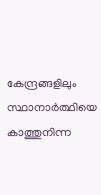കേന്ദ്രങ്ങളിലും സ്ഥാനാർത്ഥിയെ കാത്തുനിന്ന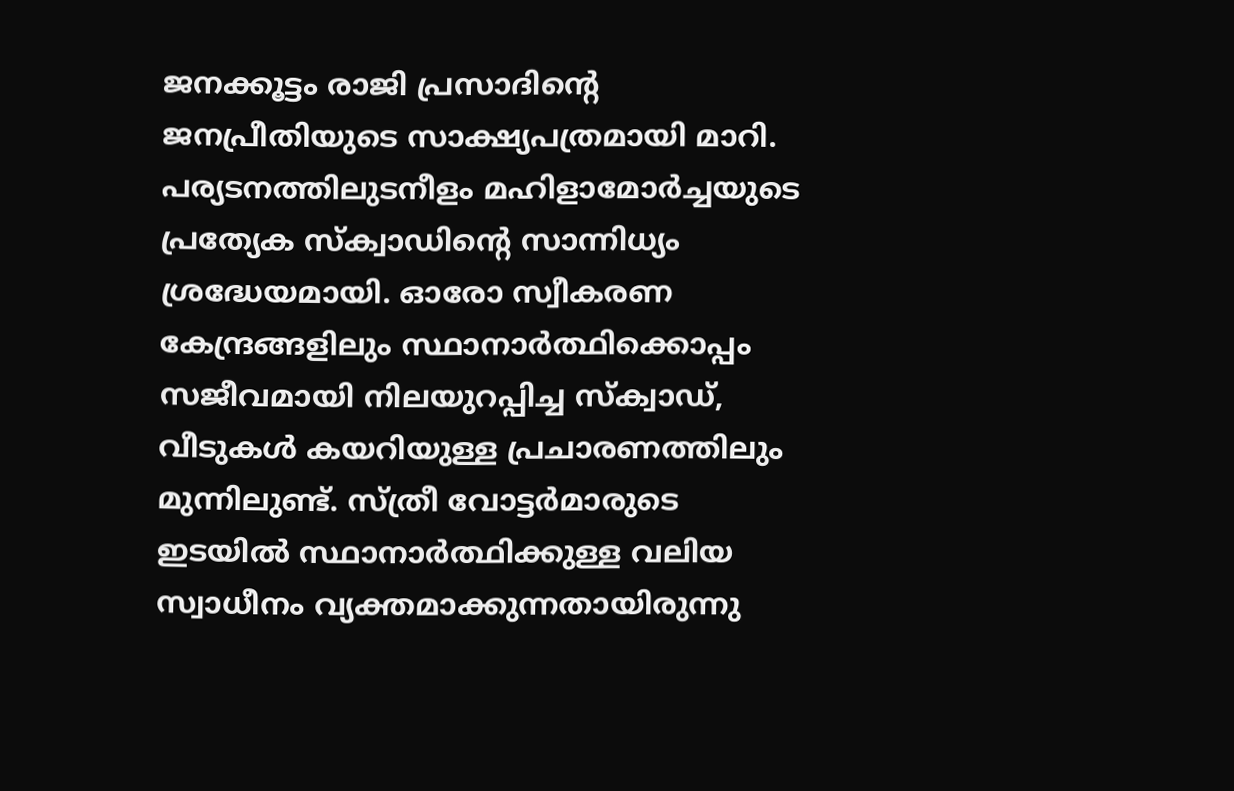ജനക്കൂട്ടം രാജി പ്രസാദിന്റെ ജനപ്രീതിയുടെ സാക്ഷ്യപത്രമായി മാറി.
പര്യടനത്തിലുടനീളം മഹിളാമോർച്ചയുടെ പ്രത്യേക സ്ക്വാഡിന്റെ സാന്നിധ്യം ശ്രദ്ധേയമായി. ഓരോ സ്വീകരണ കേന്ദ്രങ്ങളിലും സ്ഥാനാർത്ഥിക്കൊപ്പം സജീവമായി നിലയുറപ്പിച്ച സ്ക്വാഡ്, വീടുകൾ കയറിയുള്ള പ്രചാരണത്തിലും മുന്നിലുണ്ട്. സ്ത്രീ വോട്ടർമാരുടെ ഇടയിൽ സ്ഥാനാർത്ഥിക്കുള്ള വലിയ സ്വാധീനം വ്യക്തമാക്കുന്നതായിരുന്നു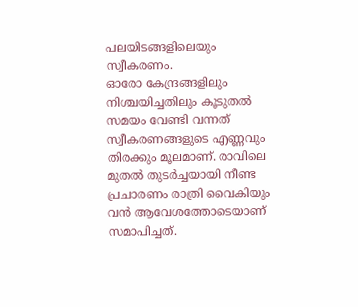പലയിടങ്ങളിലെയും സ്വീകരണം.
ഓരോ കേന്ദ്രങ്ങളിലും നിശ്ചയിച്ചതിലും കൂടുതൽ സമയം വേണ്ടി വന്നത് സ്വീകരണങ്ങളുടെ എണ്ണവും തിരക്കും മൂലമാണ്. രാവിലെ മുതൽ തുടർച്ചയായി നീണ്ട പ്രചാരണം രാത്രി വൈകിയും വൻ ആവേശത്തോടെയാണ് സമാപിച്ചത്.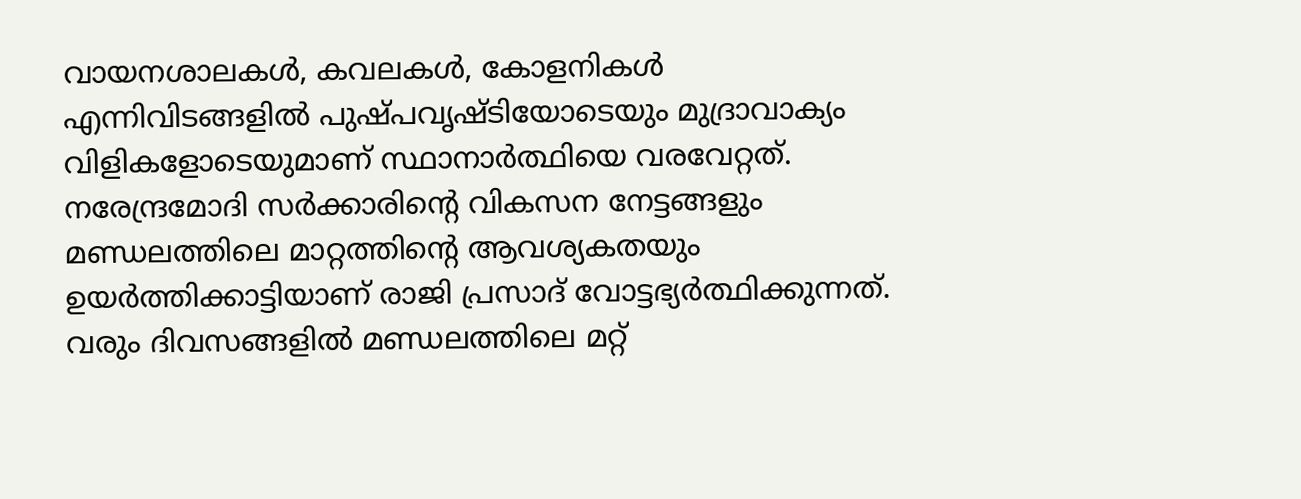വായനശാലകൾ, കവലകൾ, കോളനികൾ എന്നിവിടങ്ങളിൽ പുഷ്പവൃഷ്ടിയോടെയും മുദ്രാവാക്യം വിളികളോടെയുമാണ് സ്ഥാനാർത്ഥിയെ വരവേറ്റത്.
നരേന്ദ്രമോദി സർക്കാരിന്റെ വികസന നേട്ടങ്ങളും മണ്ഡലത്തിലെ മാറ്റത്തിന്റെ ആവശ്യകതയും ഉയർത്തിക്കാട്ടിയാണ് രാജി പ്രസാദ് വോട്ടഭ്യർത്ഥിക്കുന്നത്. വരും ദിവസങ്ങളിൽ മണ്ഡലത്തിലെ മറ്റ്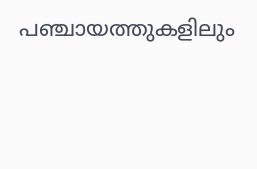പഞ്ചായത്തുകളിലും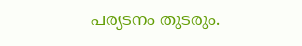പര്യടനം തുടരും.